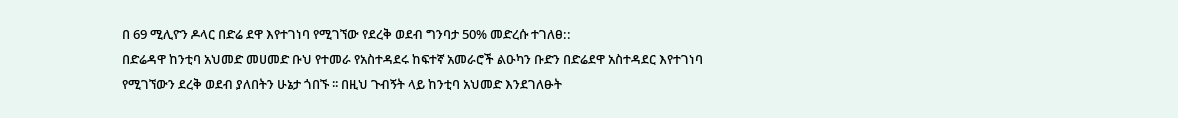በ 69 ሚሊዮን ዶላር በድሬ ደዋ እየተገነባ የሚገኘው የደረቅ ወደብ ግንባታ 50% መድረሱ ተገለፀ::
በድሬዳዋ ከንቲባ አህመድ መሀመድ ቡህ የተመራ የአስተዳደሩ ከፍተኛ አመራሮች ልዑካን ቡድን በድሬደዋ አስተዳደር እየተገነባ የሚገኘውን ደረቅ ወደብ ያለበትን ሁኔታ ጎበኙ ፡፡ በዚህ ጉብኝት ላይ ከንቲባ አህመድ እንደገለፁት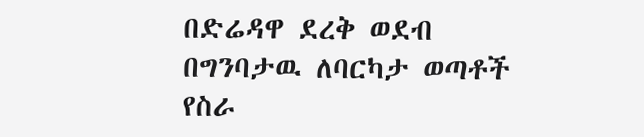በድሬዳዋ ደረቅ ወደብ በግንባታዉ ለባርካታ ወጣቶች የስራ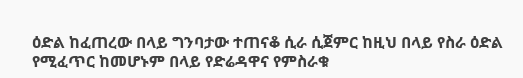ዕድል ከፈጠረው በላይ ግንባታው ተጠናቆ ሲራ ሲጀምር ከዚህ በላይ የስራ ዕድል የሚፈጥር ከመሆኑም በላይ የድሬዳዋና የምስራቁ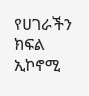የሀገራችን ክፍል ኢኮኖሚ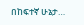በከፍተኛ ሁኔታ…